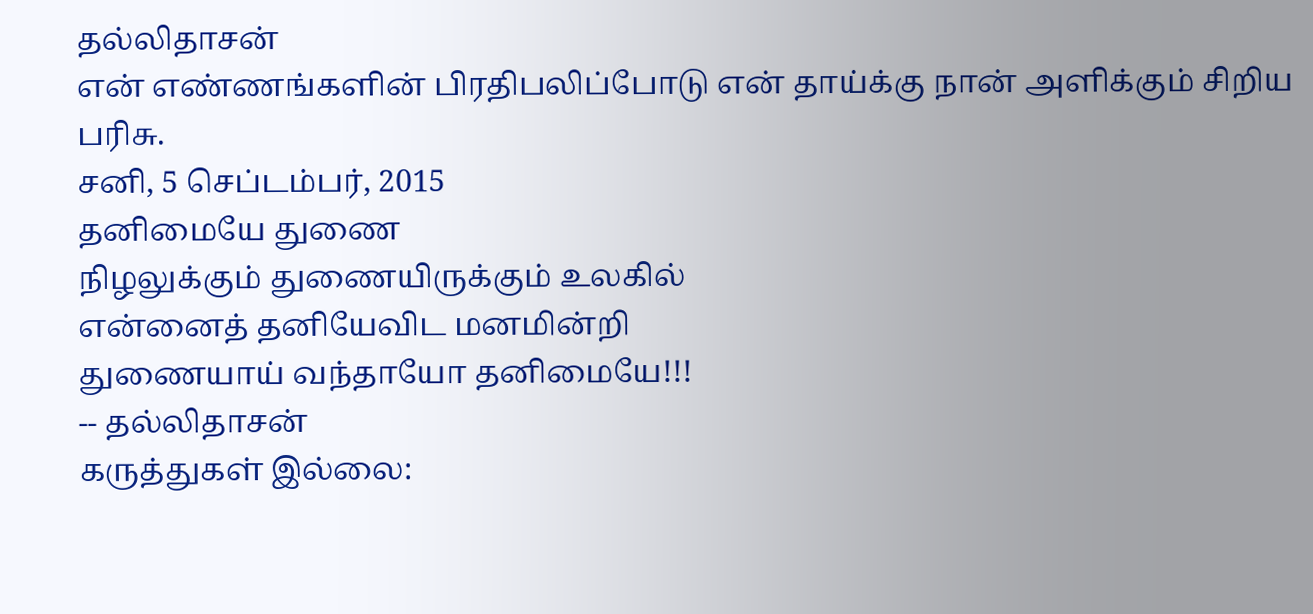தல்லிதாசன்
என் எண்ணங்களின் பிரதிபலிப்போடு என் தாய்க்கு நான் அளிக்கும் சிறிய பரிசு.
சனி, 5 செப்டம்பர், 2015
தனிமையே துணை
நிழலுக்கும் துணையிருக்கும் உலகில்
என்னைத் தனியேவிட மனமின்றி
துணையாய் வந்தாயோ தனிமையே!!!
-- தல்லிதாசன்
கருத்துகள் இல்லை: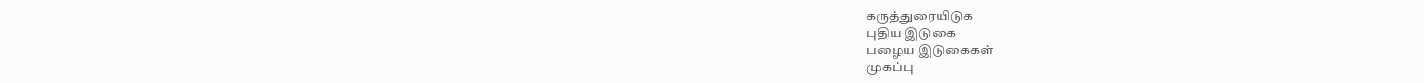கருத்துரையிடுக
புதிய இடுகை
பழைய இடுகைகள்
முகப்பு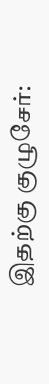இதற்கு குழுசேர்: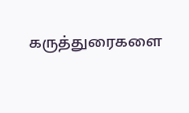கருத்துரைகளை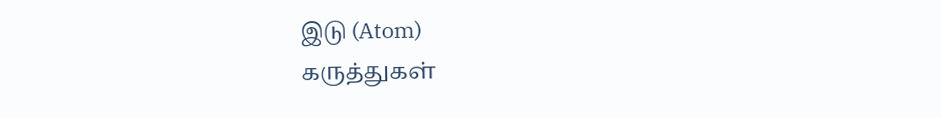இடு (Atom)
கருத்துகள்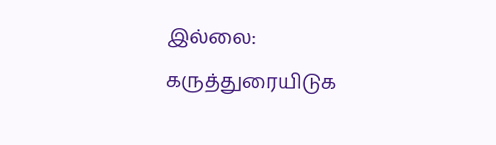இல்லை:
கருத்துரையிடுக